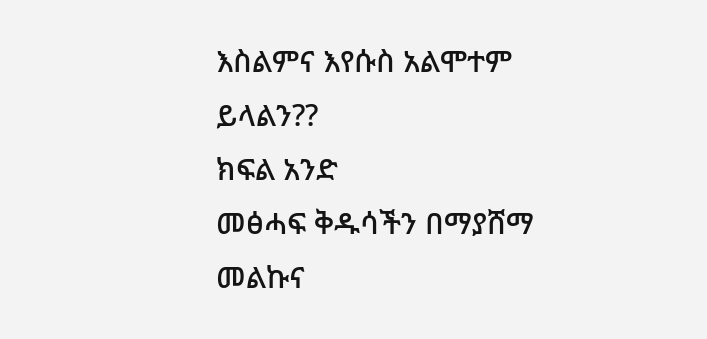እስልምና እየሱስ አልሞተም ይላልን??
ክፍል አንድ
መፅሓፍ ቅዱሳችን በማያሸማ መልኩና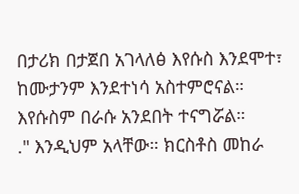በታሪክ በታጀበ አገላለፅ እየሱስ እንደሞተ፣ ከሙታንም እንደተነሳ አስተምሮናል። እየሱስም በራሱ አንደበት ተናግሯል።
." እንዲህም አላቸው። ክርስቶስ መከራ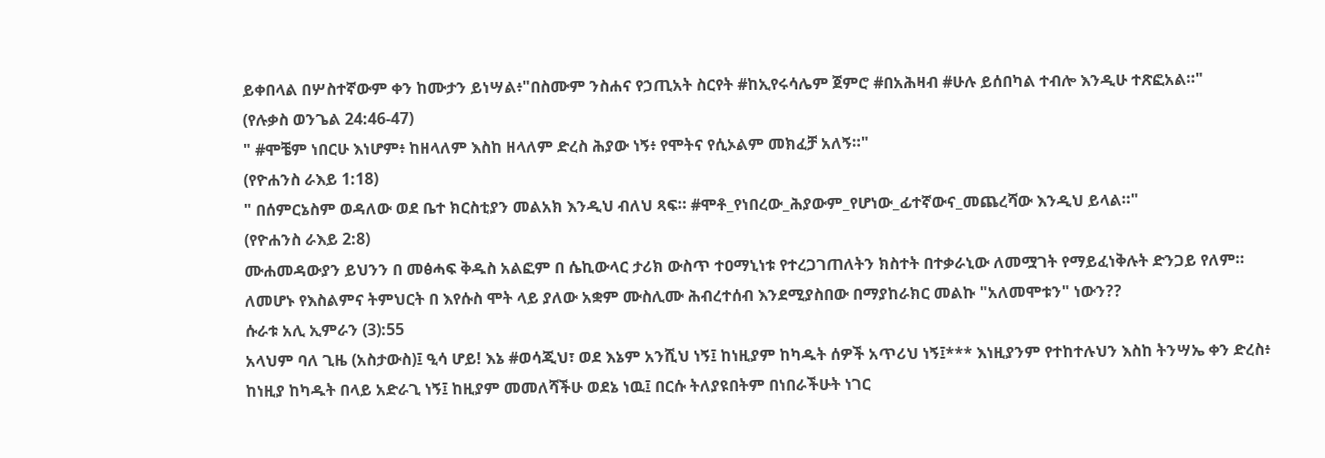ይቀበላል በሦስተኛውም ቀን ከሙታን ይነሣል፥"በስሙም ንስሐና የኃጢአት ስርየት #ከኢየሩሳሌም ጀምሮ #በአሕዛብ #ሁሉ ይሰበካል ተብሎ እንዲሁ ተጽፎአል።"
(የሉቃስ ወንጌል 24:46-47)
" #ሞቼም ነበርሁ እነሆም፥ ከዘላለም እስከ ዘላለም ድረስ ሕያው ነኝ፥ የሞትና የሲኦልም መክፈቻ አለኝ።"
(የዮሐንስ ራእይ 1:18)
" በሰምርኔስም ወዳለው ወደ ቤተ ክርስቲያን መልአክ እንዲህ ብለህ ጻፍ። #ሞቶ_የነበረው_ሕያውም_የሆነው_ፊተኛውና_መጨረሻው እንዲህ ይላል።"
(የዮሐንስ ራእይ 2:8)
ሙሐመዳውያን ይህንን በ መፅሓፍ ቅዱስ አልፎም በ ሴኪውላር ታሪክ ውስጥ ተዐማኒነቱ የተረጋገጠለትን ክስተት በተቃራኒው ለመሟገት የማይፈነቅሉት ድንጋይ የለም። ለመሆኑ የእስልምና ትምህርት በ እየሱስ ሞት ላይ ያለው አቋም ሙስሊሙ ሕብረተሰብ እንደሚያስበው በማያከራክር መልኩ "አለመሞቱን" ነውን??
ሱራቱ አሊ ኢምራን (3):55
አላህም ባለ ጊዜ (አስታውስ)፤ ዒሳ ሆይ! እኔ #ወሳጂህ፣ ወደ እኔም አንሺህ ነኝ፤ ከነዚያም ከካዱት ሰዎች አጥሪህ ነኝ፤*** እነዚያንም የተከተሉህን እስከ ትንሣኤ ቀን ድረስ፥ ከነዚያ ከካዱት በላይ አድራጊ ነኝ፤ ከዚያም መመለሻችሁ ወደኔ ነዉ፤ በርሱ ትለያዩበትም በነበራችሁት ነገር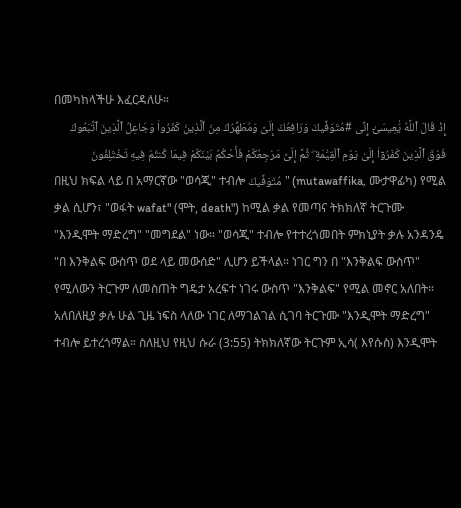በመካከላችሁ እፈርዳለሁ።
إِذْ قَالَ ٱللَّهُ يَٰعِيسَىٰٓ إِنِّى #مُتَوَفِّيكَ وَرَافِعُكَ إِلَىَّ وَمُطَهِّرُكَ مِنَ ٱلَّذِينَ كَفَرُوا۟ وَجَاعِلُ ٱلَّذِينَ ٱتَّبَعُوكَ فَوْقَ ٱلَّذِينَ كَفَرُوٓا۟ إِلَىٰ يَوْمِ ٱلْقِيَٰمَةِ ۖ ثُمَّ إِلَىَّ مَرْجِعُكُمْ فَأَحْكُمُ بَيْنَكُمْ فِيمَا كُنتُمْ فِيهِ تَخْتَلِفُونَ
በዚህ ክፍል ላይ በ አማርኛው "ወሳጂ" ተብሎ مُتَوَفِّيكَ" (mutawaffika, ሙታዋፊካ) የሚል ቃል ሲሆን፣ "ወፋት wafat" (ሞት, death") ከሚል ቃል የመጣና ትክክለኛ ትርጉሙ "እንዲሞት ማድረግ" "መግደል" ነው። "ወሳጂ" ተብሎ የተተረጎመበት ምክኒያት ቃሉ አንዳንዴ "በ እንቅልፍ ውስጥ ወደ ላይ መውሰድ" ሊሆን ይችላል። ነገር ግን በ "እንቅልፍ ውስጥ" የሚለውን ትርጉም ለመስጠት ግዴታ አረፍተ ነገሩ ውስጥ "እንቅልፍ" የሚል መኖር አለበት። አለበለዚያ ቃሉ ሁል ጊዜ ነፍስ ላለው ነገር ለማገልገል ሲገባ ትርጉሙ "እንዲሞት ማድረግ" ተብሎ ይተረጎማል። ስለዚህ የዚህ ሱራ (3:55) ትክክለኛው ትርጉም ኢሳ( እየሱስ) እንዲሞት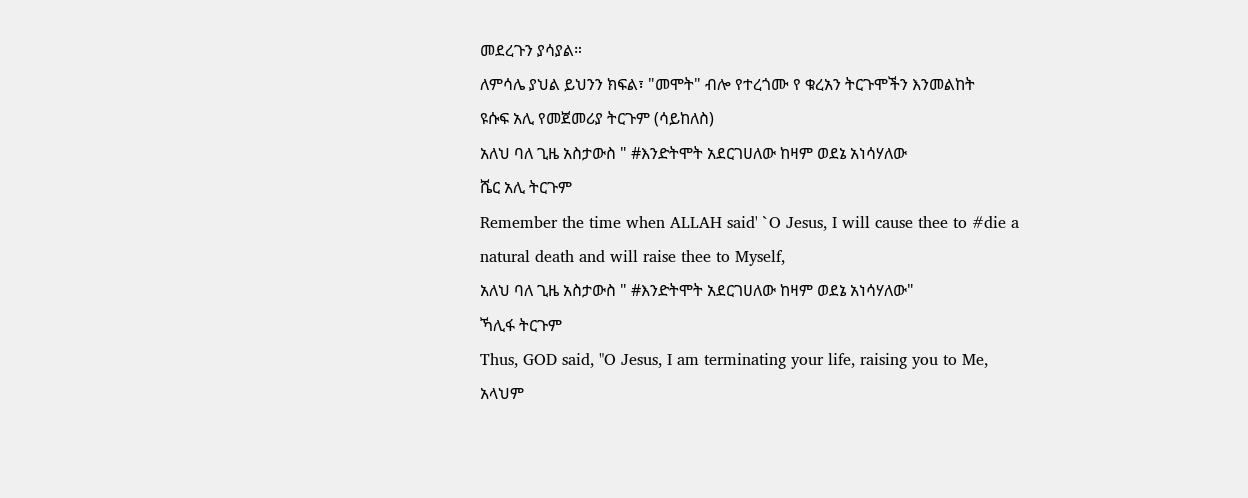መደረጉን ያሳያል።
ለምሳሌ ያህል ይህንን ክፍል፣ "መሞት" ብሎ የተረጎሙ የ ቁረአን ትርጉሞችን እንመልከት
ዩሱፍ አሊ የመጀመሪያ ትርጉም (ሳይከለስ)
አለህ ባለ ጊዜ አስታውስ " #እንድትሞት አደርገሀለው ከዛም ወደኔ አነሳሃለው
ሼር አሊ ትርጉም
Remember the time when ALLAH said' `O Jesus, I will cause thee to #die a
natural death and will raise thee to Myself,
አለህ ባለ ጊዜ አስታውስ " #እንድትሞት አደርገሀለው ከዛም ወደኔ አነሳሃለው"
ኻሊፋ ትርጉም
Thus, GOD said, "O Jesus, I am terminating your life, raising you to Me,
አላህም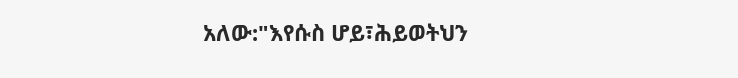አለው:"እየሱስ ሆይ፣ሕይወትህን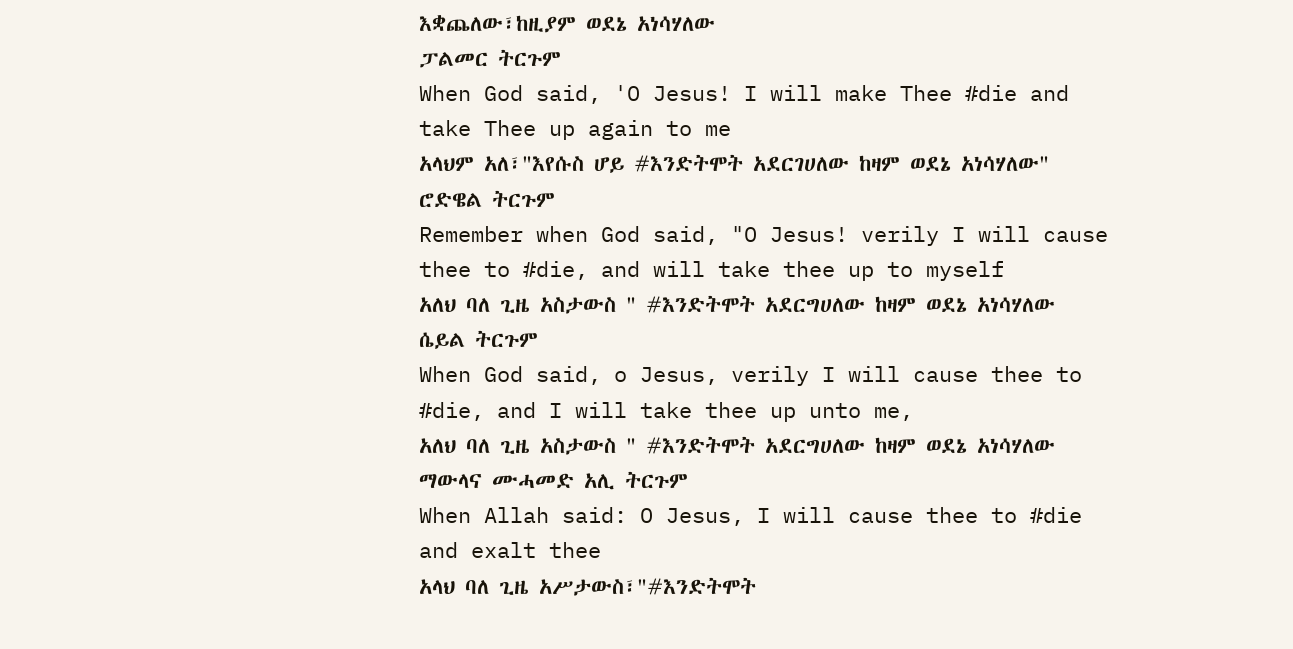እቋጨለው፣ከዚያም ወደኔ አነሳሃለው
ፓልመር ትርጉም
When God said, 'O Jesus! I will make Thee #die and take Thee up again to me
አላህም አለ፣"እየሱስ ሆይ #እንድትሞት አደርገሀለው ከዛም ወደኔ አነሳሃለው"
ሮድዌል ትርጉም
Remember when God said, "O Jesus! verily I will cause thee to #die, and will take thee up to myself
አለህ ባለ ጊዜ አስታውስ " #እንድትሞት አደርግሀለው ከዛም ወደኔ አነሳሃለው
ሴይል ትርጉም
When God said, o Jesus, verily I will cause thee to #die, and I will take thee up unto me,
አለህ ባለ ጊዜ አስታውስ " #እንድትሞት አደርግሀለው ከዛም ወደኔ አነሳሃለው
ማውላና ሙሓመድ አሊ ትርጉም
When Allah said: O Jesus, I will cause thee to #die and exalt thee
አላህ ባለ ጊዜ አሥታውስ፣"#እንድትሞት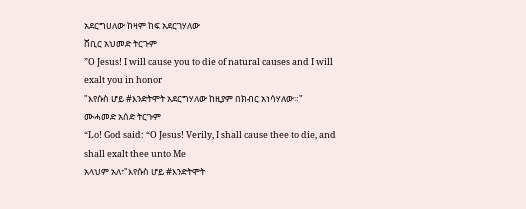አደርግሀለው ከዛም ከፍ አደርገሃለው
ሸቢር አህመድ ትርጉም
”O Jesus! I will cause you to die of natural causes and I will exalt you in honor
"እየሱስ ሆይ #እንድትሞት አደርግሃለው ከዚያም በክብር አነሳሃለው።"
ሙሓመድ አሰድ ትርጉም
“Lo! God said: “O Jesus! Verily, I shall cause thee to die, and shall exalt thee unto Me
አላህም አለ፣"እየሱስ ሆይ #እንድትሞት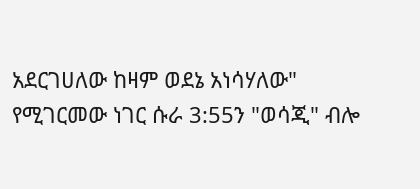አደርገሀለው ከዛም ወደኔ አነሳሃለው"
የሚገርመው ነገር ሱራ 3:55ን "ወሳጂ" ብሎ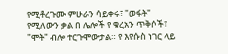የሚቶረጉሙ ምሁራን ሳይቀሩ፣ "ወፋት" የሚለውን ቃል በ ሌሎች የ ቁረአን ጥቅሶች፣ "ሞት" ብሎ ተርጉሞውታል። የ እየሱስ ነገር ላይ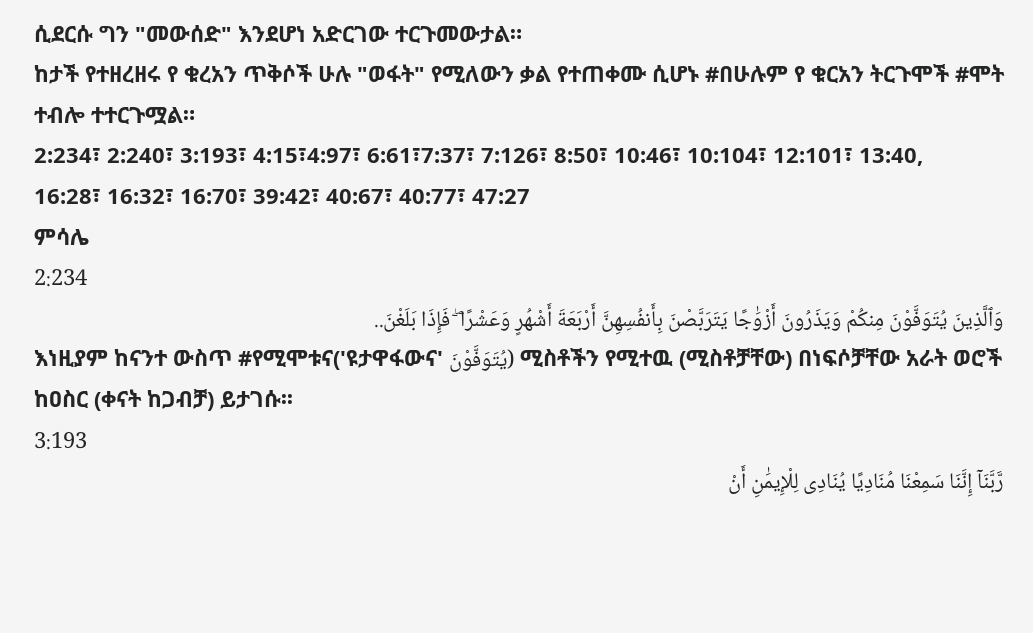ሲደርሱ ግን "መውሰድ" እንደሆነ አድርገው ተርጉመውታል።
ከታች የተዘረዘሩ የ ቁረአን ጥቅሶች ሁሉ "ወፋት" የሚለውን ቃል የተጠቀሙ ሲሆኑ #በሁሉም የ ቁርአን ትርጉሞች #ሞት ተብሎ ተተርጉሟል።
2:234፣ 2:240፣ 3:193፣ 4:15፣4:97፣ 6:61፣7:37፣ 7:126፣ 8:50፣ 10:46፣ 10:104፣ 12:101፣ 13:40,
16:28፣ 16:32፣ 16:70፣ 39:42፣ 40:67፣ 40:77፣ 47:27
ምሳሌ
2:234
وَٱلَّذِينَ يُتَوَفَّوْنَ مِنكُمْ وَيَذَرُونَ أَزْوَٰجًا يَتَرَبَّصْنَ بِأَنفُسِهِنَّ أَرْبَعَةَ أَشْهُرٍ وَعَشْرًا ۖ فَإِذَا بَلَغْنَ..
እነዚያም ከናንተ ውስጥ #የሚሞቱና('ዩታዋፋውና' يُتَوَفَّوْنَ) ሚስቶችን የሚተዉ (ሚስቶቻቸው) በነፍሶቻቸው አራት ወሮች ከዐስር (ቀናት ከጋብቻ) ይታገሱ፡፡
3:193
رَّبَّنَآ إِنَّنَا سَمِعْنَا مُنَادِيًا يُنَادِى لِلْإِيمَٰنِ أَنْ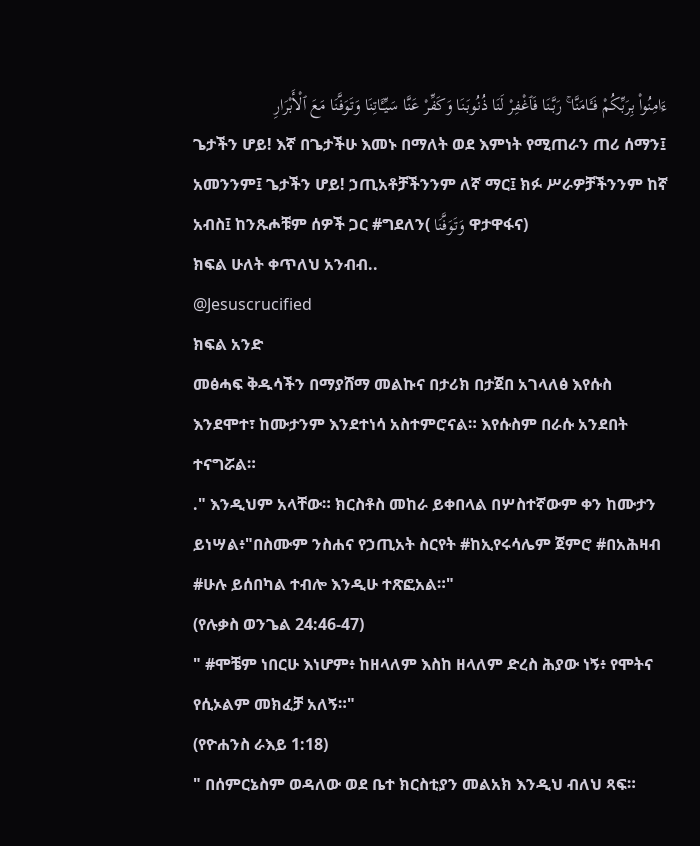ءَامِنُوا۟ بِرَبِّكُمْ فَـَٔامَنَّا ۚ رَبَّنَا فَٱغْفِرْ لَنَا ذُنُوبَنَا وَكَفِّرْ عَنَّا سَيِّـَٔاتِنَا وَتَوَفَّنَا مَعَ ٱلْأَبْرَارِ
ጌታችን ሆይ! እኛ በጌታችሁ እመኑ በማለት ወደ እምነት የሚጠራን ጠሪ ሰማን፤ አመንንም፤ ጌታችን ሆይ! ኃጢአቶቻችንንም ለኛ ማር፤ ክፉ ሥራዎቻችንንም ከኛ አብስ፤ ከንጹሖቹም ሰዎች ጋር #ግደለን( وَتَوَفَّنَا ዋታዋፋና)
ክፍል ሁለት ቀጥለህ አንብብ..
@Jesuscrucified
ክፍል አንድ
መፅሓፍ ቅዱሳችን በማያሸማ መልኩና በታሪክ በታጀበ አገላለፅ እየሱስ እንደሞተ፣ ከሙታንም እንደተነሳ አስተምሮናል። እየሱስም በራሱ አንደበት ተናግሯል።
." እንዲህም አላቸው። ክርስቶስ መከራ ይቀበላል በሦስተኛውም ቀን ከሙታን ይነሣል፥"በስሙም ንስሐና የኃጢአት ስርየት #ከኢየሩሳሌም ጀምሮ #በአሕዛብ #ሁሉ ይሰበካል ተብሎ እንዲሁ ተጽፎአል።"
(የሉቃስ ወንጌል 24:46-47)
" #ሞቼም ነበርሁ እነሆም፥ ከዘላለም እስከ ዘላለም ድረስ ሕያው ነኝ፥ የሞትና የሲኦልም መክፈቻ አለኝ።"
(የዮሐንስ ራእይ 1:18)
" በሰምርኔስም ወዳለው ወደ ቤተ ክርስቲያን መልአክ እንዲህ ብለህ ጻፍ።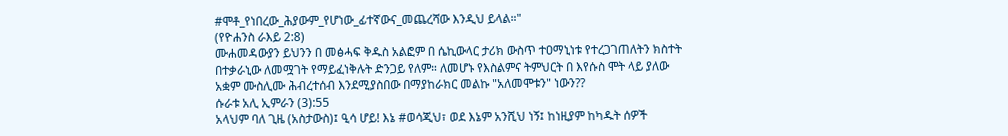#ሞቶ_የነበረው_ሕያውም_የሆነው_ፊተኛውና_መጨረሻው እንዲህ ይላል።"
(የዮሐንስ ራእይ 2:8)
ሙሐመዳውያን ይህንን በ መፅሓፍ ቅዱስ አልፎም በ ሴኪውላር ታሪክ ውስጥ ተዐማኒነቱ የተረጋገጠለትን ክስተት በተቃራኒው ለመሟገት የማይፈነቅሉት ድንጋይ የለም። ለመሆኑ የእስልምና ትምህርት በ እየሱስ ሞት ላይ ያለው አቋም ሙስሊሙ ሕብረተሰብ እንደሚያስበው በማያከራክር መልኩ "አለመሞቱን" ነውን??
ሱራቱ አሊ ኢምራን (3):55
አላህም ባለ ጊዜ (አስታውስ)፤ ዒሳ ሆይ! እኔ #ወሳጂህ፣ ወደ እኔም አንሺህ ነኝ፤ ከነዚያም ከካዱት ሰዎች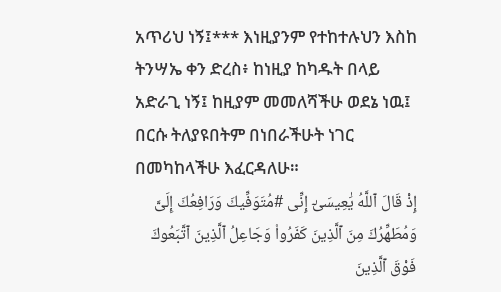አጥሪህ ነኝ፤*** እነዚያንም የተከተሉህን እስከ ትንሣኤ ቀን ድረስ፥ ከነዚያ ከካዱት በላይ አድራጊ ነኝ፤ ከዚያም መመለሻችሁ ወደኔ ነዉ፤ በርሱ ትለያዩበትም በነበራችሁት ነገር በመካከላችሁ እፈርዳለሁ።
إِذْ قَالَ ٱللَّهُ يَٰعِيسَىٰٓ إِنِّى #مُتَوَفِّيكَ وَرَافِعُكَ إِلَىَّ وَمُطَهِّرُكَ مِنَ ٱلَّذِينَ كَفَرُوا۟ وَجَاعِلُ ٱلَّذِينَ ٱتَّبَعُوكَ فَوْقَ ٱلَّذِينَ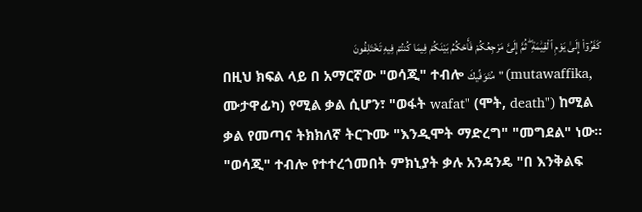كَفَرُوٓا۟ إِلَىٰ يَوْمِ ٱلْقِيَٰمَةِ ۖ ثُمَّ إِلَىَّ مَرْجِعُكُمْ فَأَحْكُمُ بَيْنَكُمْ فِيمَا كُنتُمْ فِيهِ تَخْتَلِفُونَ
በዚህ ክፍል ላይ በ አማርኛው "ወሳጂ" ተብሎ مُتَوَفِّيكَ" (mutawaffika, ሙታዋፊካ) የሚል ቃል ሲሆን፣ "ወፋት wafat" (ሞት, death") ከሚል ቃል የመጣና ትክክለኛ ትርጉሙ "እንዲሞት ማድረግ" "መግደል" ነው። "ወሳጂ" ተብሎ የተተረጎመበት ምክኒያት ቃሉ አንዳንዴ "በ እንቅልፍ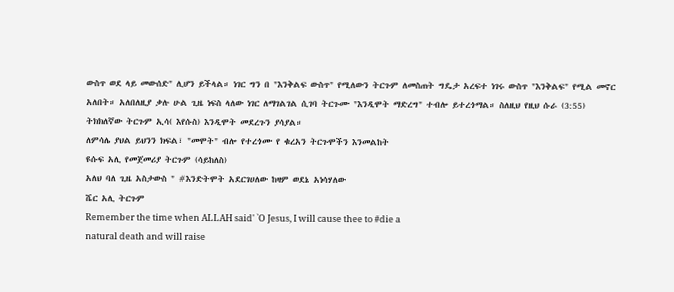ውስጥ ወደ ላይ መውሰድ" ሊሆን ይችላል። ነገር ግን በ "እንቅልፍ ውስጥ" የሚለውን ትርጉም ለመስጠት ግዴታ አረፍተ ነገሩ ውስጥ "እንቅልፍ" የሚል መኖር አለበት። አለበለዚያ ቃሉ ሁል ጊዜ ነፍስ ላለው ነገር ለማገልገል ሲገባ ትርጉሙ "እንዲሞት ማድረግ" ተብሎ ይተረጎማል። ስለዚህ የዚህ ሱራ (3:55) ትክክለኛው ትርጉም ኢሳ( እየሱስ) እንዲሞት መደረጉን ያሳያል።
ለምሳሌ ያህል ይህንን ክፍል፣ "መሞት" ብሎ የተረጎሙ የ ቁረአን ትርጉሞችን እንመልከት
ዩሱፍ አሊ የመጀመሪያ ትርጉም (ሳይከለስ)
አለህ ባለ ጊዜ አስታውስ " #እንድትሞት አደርገሀለው ከዛም ወደኔ አነሳሃለው
ሼር አሊ ትርጉም
Remember the time when ALLAH said' `O Jesus, I will cause thee to #die a
natural death and will raise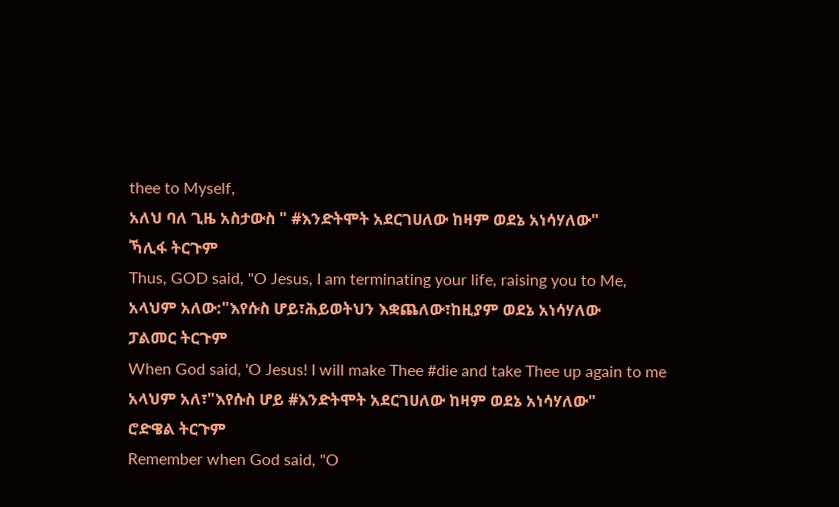thee to Myself,
አለህ ባለ ጊዜ አስታውስ " #እንድትሞት አደርገሀለው ከዛም ወደኔ አነሳሃለው"
ኻሊፋ ትርጉም
Thus, GOD said, "O Jesus, I am terminating your life, raising you to Me,
አላህም አለው:"እየሱስ ሆይ፣ሕይወትህን እቋጨለው፣ከዚያም ወደኔ አነሳሃለው
ፓልመር ትርጉም
When God said, 'O Jesus! I will make Thee #die and take Thee up again to me
አላህም አለ፣"እየሱስ ሆይ #እንድትሞት አደርገሀለው ከዛም ወደኔ አነሳሃለው"
ሮድዌል ትርጉም
Remember when God said, "O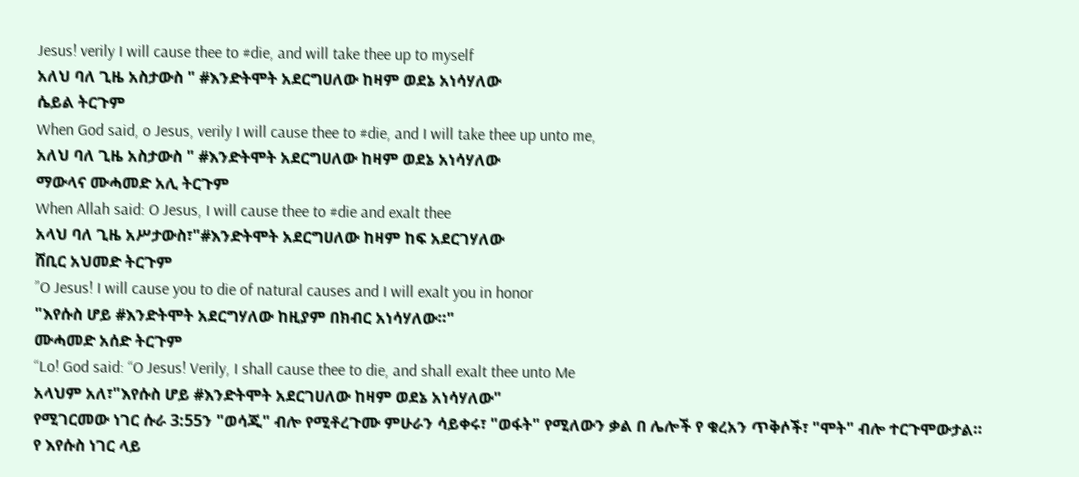Jesus! verily I will cause thee to #die, and will take thee up to myself
አለህ ባለ ጊዜ አስታውስ " #እንድትሞት አደርግሀለው ከዛም ወደኔ አነሳሃለው
ሴይል ትርጉም
When God said, o Jesus, verily I will cause thee to #die, and I will take thee up unto me,
አለህ ባለ ጊዜ አስታውስ " #እንድትሞት አደርግሀለው ከዛም ወደኔ አነሳሃለው
ማውላና ሙሓመድ አሊ ትርጉም
When Allah said: O Jesus, I will cause thee to #die and exalt thee
አላህ ባለ ጊዜ አሥታውስ፣"#እንድትሞት አደርግሀለው ከዛም ከፍ አደርገሃለው
ሸቢር አህመድ ትርጉም
”O Jesus! I will cause you to die of natural causes and I will exalt you in honor
"እየሱስ ሆይ #እንድትሞት አደርግሃለው ከዚያም በክብር አነሳሃለው።"
ሙሓመድ አሰድ ትርጉም
“Lo! God said: “O Jesus! Verily, I shall cause thee to die, and shall exalt thee unto Me
አላህም አለ፣"እየሱስ ሆይ #እንድትሞት አደርገሀለው ከዛም ወደኔ አነሳሃለው"
የሚገርመው ነገር ሱራ 3:55ን "ወሳጂ" ብሎ የሚቶረጉሙ ምሁራን ሳይቀሩ፣ "ወፋት" የሚለውን ቃል በ ሌሎች የ ቁረአን ጥቅሶች፣ "ሞት" ብሎ ተርጉሞውታል። የ እየሱስ ነገር ላይ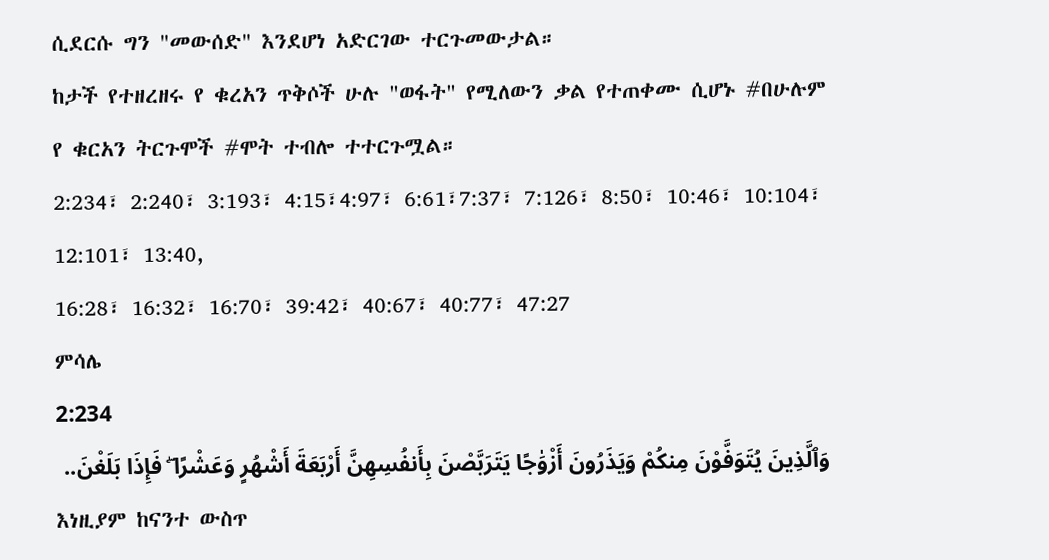ሲደርሱ ግን "መውሰድ" እንደሆነ አድርገው ተርጉመውታል።
ከታች የተዘረዘሩ የ ቁረአን ጥቅሶች ሁሉ "ወፋት" የሚለውን ቃል የተጠቀሙ ሲሆኑ #በሁሉም የ ቁርአን ትርጉሞች #ሞት ተብሎ ተተርጉሟል።
2:234፣ 2:240፣ 3:193፣ 4:15፣4:97፣ 6:61፣7:37፣ 7:126፣ 8:50፣ 10:46፣ 10:104፣ 12:101፣ 13:40,
16:28፣ 16:32፣ 16:70፣ 39:42፣ 40:67፣ 40:77፣ 47:27
ምሳሌ
2:234
وَٱلَّذِينَ يُتَوَفَّوْنَ مِنكُمْ وَيَذَرُونَ أَزْوَٰجًا يَتَرَبَّصْنَ بِأَنفُسِهِنَّ أَرْبَعَةَ أَشْهُرٍ وَعَشْرًا ۖ فَإِذَا بَلَغْنَ..
እነዚያም ከናንተ ውስጥ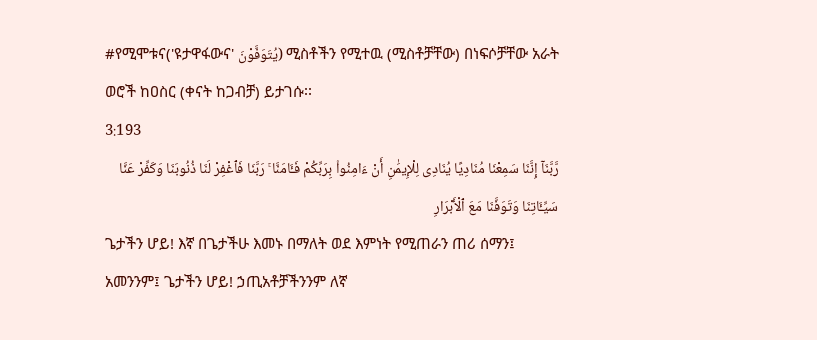#የሚሞቱና('ዩታዋፋውና' يُتَوَفَّوْنَ) ሚስቶችን የሚተዉ (ሚስቶቻቸው) በነፍሶቻቸው አራት ወሮች ከዐስር (ቀናት ከጋብቻ) ይታገሱ፡፡
3:193
رَّبَّنَآ إِنَّنَا سَمِعْنَا مُنَادِيًا يُنَادِى لِلْإِيمَٰنِ أَنْ ءَامِنُوا۟ بِرَبِّكُمْ فَـَٔامَنَّا ۚ رَبَّنَا فَٱغْفِرْ لَنَا ذُنُوبَنَا وَكَفِّرْ عَنَّا سَيِّـَٔاتِنَا وَتَوَفَّنَا مَعَ ٱلْأَبْرَارِ
ጌታችን ሆይ! እኛ በጌታችሁ እመኑ በማለት ወደ እምነት የሚጠራን ጠሪ ሰማን፤ አመንንም፤ ጌታችን ሆይ! ኃጢአቶቻችንንም ለኛ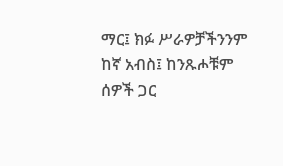ማር፤ ክፉ ሥራዎቻችንንም ከኛ አብስ፤ ከንጹሖቹም ሰዎች ጋር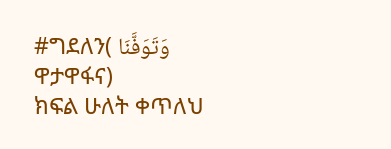#ግደለን( وَتَوَفَّنَا ዋታዋፋና)
ክፍል ሁለት ቀጥለህ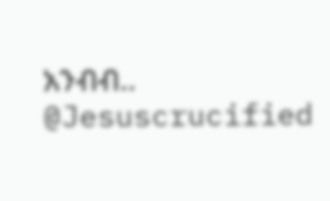አንብብ..
@Jesuscrucified